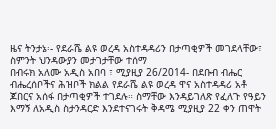ዜና ትንታኔ፡- የደራሼ ልዩ ወረዳ አስተዳዳሪን በታጣቂዎች መገደላቸው፣ ስምንት ህንዳውያን መታገታቸው ተሰማ
በብሩክ አለሙ አዲስ አበባ ፣ ሚያዚያ 26/2014- በደቡብ ብሔር ብሔረሰቦችና ሕዝቦች ክልል የደራሼ ልዩ ወረዳ ዋና አስተዳዳሪ አቶ ጆበርና አሰፋ በታጣቂዎች ተገደሉ። ስማቸው እንዳይገለጽ የፈለጉ የዓይን እማኝ ለአዲስ ስታንዳርድ እንደተናገሩት ቅዳሜ ሚያዚያ 22 ቀን ጠዋት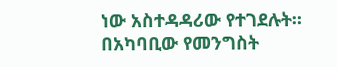ነው አስተዳዳሪው የተገደሉት። በአካባቢው የመንግስት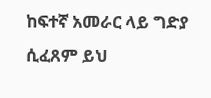ከፍተኛ አመራር ላይ ግድያ ሲፈጸም ይህ